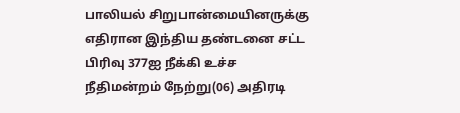பாலியல் சிறுபான்மையினருக்கு எதிரான இந்திய தண்டனை சட்ட பிரிவு 377ஐ நீக்கி உச்ச நீதிமன்றம் நேற்று(06) அதிரடி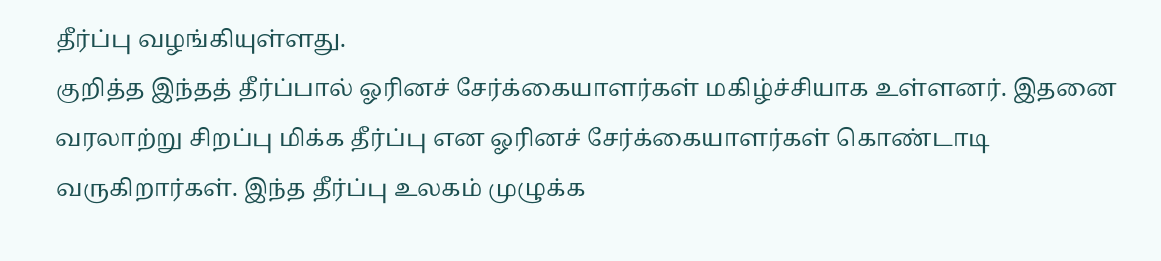தீர்ப்பு வழங்கியுள்ளது.
குறித்த இந்தத் தீர்ப்பால் ஓரினச் சேர்க்கையாளர்கள் மகிழ்ச்சியாக உள்ளனர். இதனை வரலாற்று சிறப்பு மிக்க தீர்ப்பு என ஓரினச் சேர்க்கையாளர்கள் கொண்டாடி வருகிறார்கள். இந்த தீர்ப்பு உலகம் முழுக்க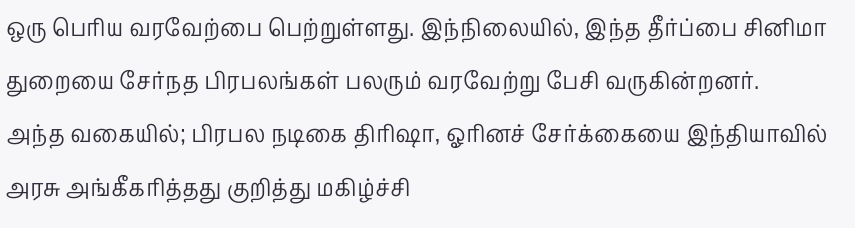ஒரு பெரிய வரவேற்பை பெற்றுள்ளது. இந்நிலையில், இந்த தீர்ப்பை சினிமா துறையை சேர்நத பிரபலங்கள் பலரும் வரவேற்று பேசி வருகின்றனர்.
அந்த வகையில்; பிரபல நடிகை திரிஷா, ஓரினச் சேர்க்கையை இந்தியாவில் அரசு அங்கீகரித்தது குறித்து மகிழ்ச்சி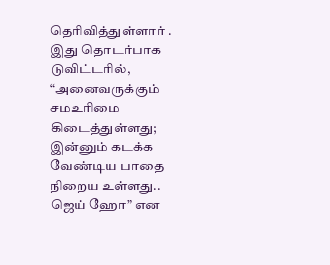தெரிவித்துள்ளார் . இது தொடர்பாக டுவிட்டரில், “அனைவருக்கும் சமஉரிமை கிடைத்துள்ளது; இன்னும் கடக்க வேண்டிய பாதை நிறைய உள்ளது.. ஜெய் ஹோ” என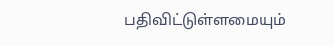பதிவிட்டுள்ளமையும்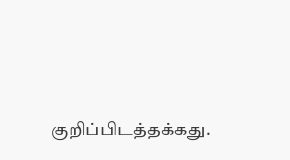குறிப்பிடத்தக்கது.